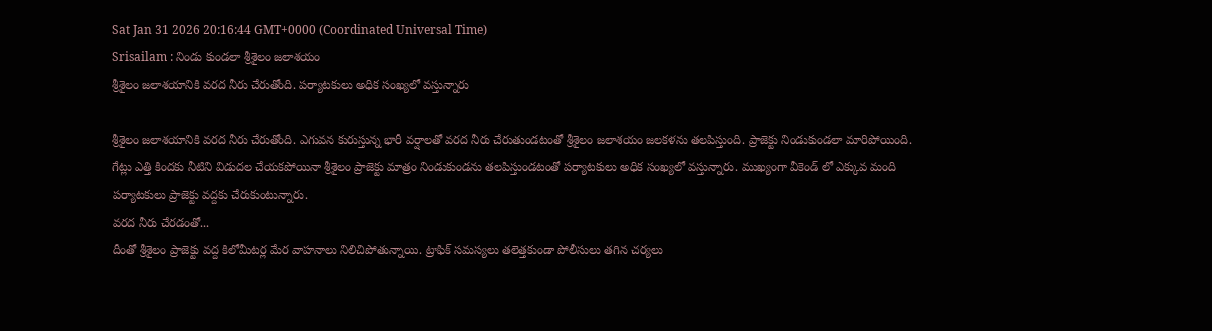Sat Jan 31 2026 20:16:44 GMT+0000 (Coordinated Universal Time)
Srisailam : నిండు కుండలా శ్రీశైలం జలాశయం
శ్రీశైలం జలాశయానికి వరద నీరు చేరుతోంది. పర్యాటకులు అధిక సంఖ్యలో వస్తున్నారు

శ్రీశైలం జలాశయానికి వరద నీరు చేరుతోంది. ఎగువన కురుస్తున్న భారీ వర్షాలతో వరద నీరు చేరుతుండటంతో శ్రీశైలం జలాశయం జలకళను తలపిస్తుంది. ప్రాజెక్టు నిండుకుండలా మారిపోయింది. గేట్లు ఎత్తి కిందకు నీటిని విడుదల చేయకపోయినా శ్రీశైలం ప్రాజెక్టు మాత్రం నిండుకుండను తలపిస్తుండటంతో పర్యాటకులు అధిక సంఖ్యలో వస్తున్నారు. ముఖ్యంగా వీకెండ్ లో ఎక్కువ మంది పర్యాటకులు ప్రాజెక్టు వద్దకు చేరుకుంటున్నారు.
వరద నీరు చేరడంతో...
దీంతో శ్రీశైలం ప్రాజెక్టు వద్ద కిలోమీటర్ల మేర వాహనాలు నిలిచిపోతున్నాయి. ట్రాఫిక్ సమస్యలు తలెత్తకుండా పోలీసులు తగిన చర్యలు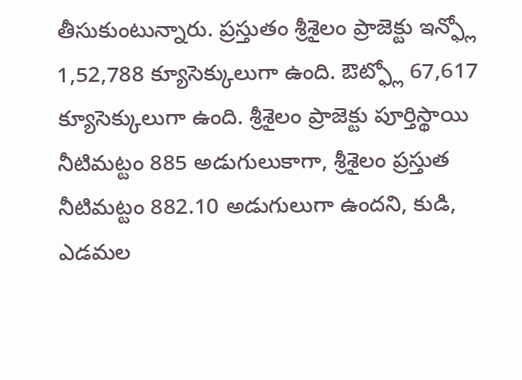తీసుకుంటున్నారు. ప్రస్తుతం శ్రీశైలం ప్రాజెక్టు ఇన్ఫ్లో 1,52,788 క్యూసెక్కులుగా ఉంది. ఔట్ఫ్లో 67,617 క్యూసెక్కులుగా ఉంది. శ్రీశైలం ప్రాజెక్టు పూర్తిస్థాయి నీటిమట్టం 885 అడుగులుకాగా, శ్రీశైలం ప్రస్తుత నీటిమట్టం 882.10 అడుగులుగా ఉందని, కుడి, ఎడమల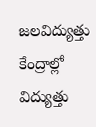జలవిద్యుత్తు కేంద్రాల్లో విద్యుత్తు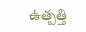ఉత్పత్తి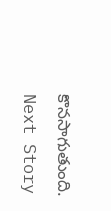కొనసాగుతుంది.
Next Story